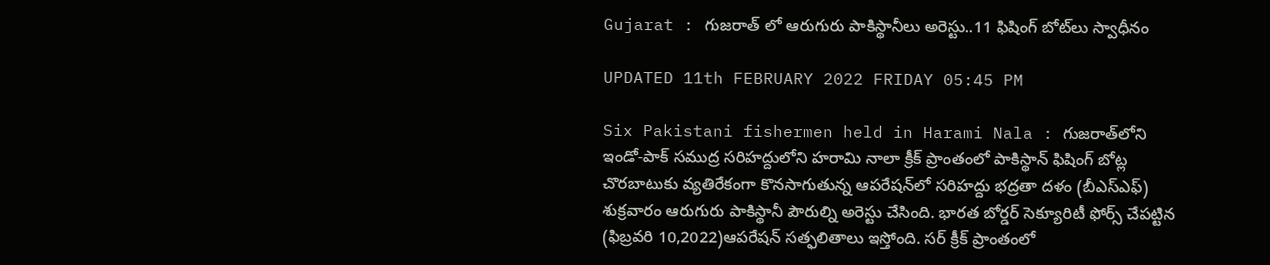Gujarat : గుజరాత్ లో ఆరుగురు పాకిస్థానీలు అరెస్టు..11 ఫిషింగ్ బోట్‌లు స్వాధీనం

UPDATED 11th FEBRUARY 2022 FRIDAY 05:45 PM

Six Pakistani fishermen held in Harami Nala : గుజరాత్‌లోని ఇండో-పాక్ సముద్ర సరిహద్దులోని హరామి నాలా క్రీక్ ప్రాంతంలో పాకిస్థాన్ ఫిషింగ్ బోట్ల చొరబాటుకు వ్యతిరేకంగా కొనసాగుతున్న ఆపరేషన్‌లో సరిహద్దు భద్రతా దళం (బీఎస్‌ఎఫ్) శుక్రవారం ఆరుగురు పాకిస్థానీ పౌరుల్ని అరెస్టు చేసింది. భారత బోర్డర్‌ సెక్యూరిటీ ఫోర్స్‌ చేపట్టిన (ఫిబ్రవరి 10,2022)ఆపరేషన్‌ సత్ఫలితాలు ఇస్తోంది. సర్‌ క్రీక్‌ ప్రాంతంలో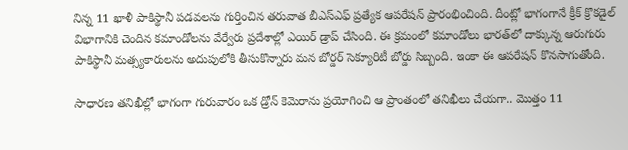నిన్న 11 ఖాళీ పాకిస్థానీ పడవలను గుర్తించిన తరువాత బీఎస్‌ఎఫ్‌ ప్రత్యేక ఆపరేషన్‌ ప్రారంభించింది. దీంట్లో భాగంగానే క్రీక్‌ క్రొకడైల్‌ విభాగానికి చెందిన కమాండోలను వేర్వేరు ప్రదేశాల్లో ఎయిర్‌ డ్రాప్ చేసింది. ఈ క్రమంలో కమాండోలు భారత్‌లో దాక్కున్న ఆరుగురు పాకిస్థానీ మత్స్యకారులను అదుపులోకి తీసుకొన్నారు మన బోర్డర్ సెక్యూరిటీ బోర్డు సిబ్బంది. ఇంకా ఈ ఆపరేషన్‌ కొనసాగుతోంది.

సాధారణ తనిఖీల్లో భాగంగా గురువారం ఒక డ్రోన్‌ కెమెరాను ప్రయోగించి ఆ ప్రాంతంలో తనిఖీలు చేయగా.. మొత్తం 11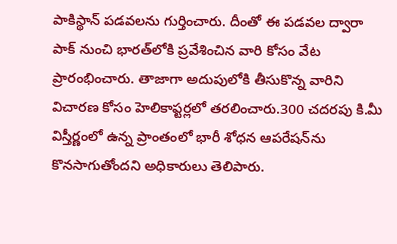పాకిస్థాన్‌ పడవలను గుర్తించారు. దీంతో ఈ పడవల ద్వారా పాక్‌ నుంచి భారత్‌లోకి ప్రవేశించిన వారి కోసం వేట ప్రారంభించారు. తాజాగా అదుపులోకి తీసుకొన్న వారిని విచారణ కోసం హెలికాప్టర్లలో తరలించారు.300 చదరపు కి.మీ విస్తీర్ణంలో ఉన్న ప్రాంతంలో భారీ శోధన ఆపరేషన్‌ను కొనసాగుతోందని అధికారులు తెలిపారు.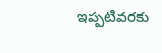ఇప్పటివరకు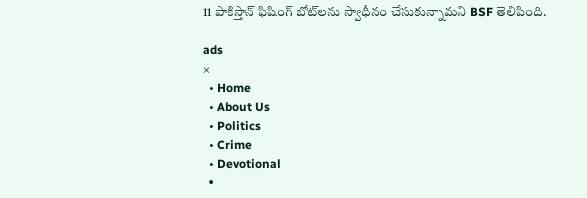11 పాకిస్తాన్ ఫిషింగ్ బోట్‌లను స్వాధీనం చేసుకున్నామని BSF తెలిపింది.

ads
×
  • Home
  • About Us
  • Politics
  • Crime
  • Devotional
  •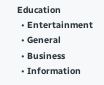Education
  • Entertainment
  • General
  • Business
  • Information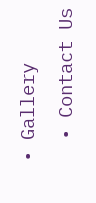• Gallery
  • Contact Us